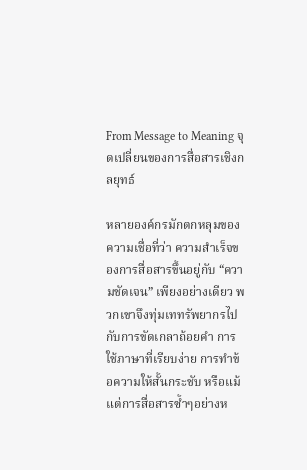From Message to Meaning จุดเปลี่ยนของการสื่อสารเชิงกลยุทธ์

หลายองค์กรมักตกหลุมของความเชื่อที่ว่า ความสำเร็จของการสื่อสารขึ้นอยู่กับ “ความชัดเจน” เพียงอย่างเดียว พวกเขาจึงทุ่มเททรัพยากรไปกับการขัดเกลาถ้อยคำ การใช้ภาษาที่เรียบง่าย การทำข้อความให้สั้นกระชับ หรือแม้แต่การสื่อสารซ้ำๆอย่างห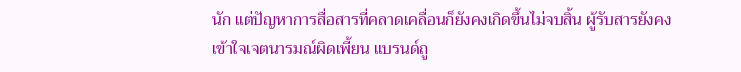นัก แต่ปัญหาการสื่อสารที่คลาดเคลื่อนก็ยังคงเกิดขึ้นไม่จบสิ้น ผู้รับสารยังคงเข้าใจเจตนารมณ์ผิดเพี้ยน แบรนด์ถู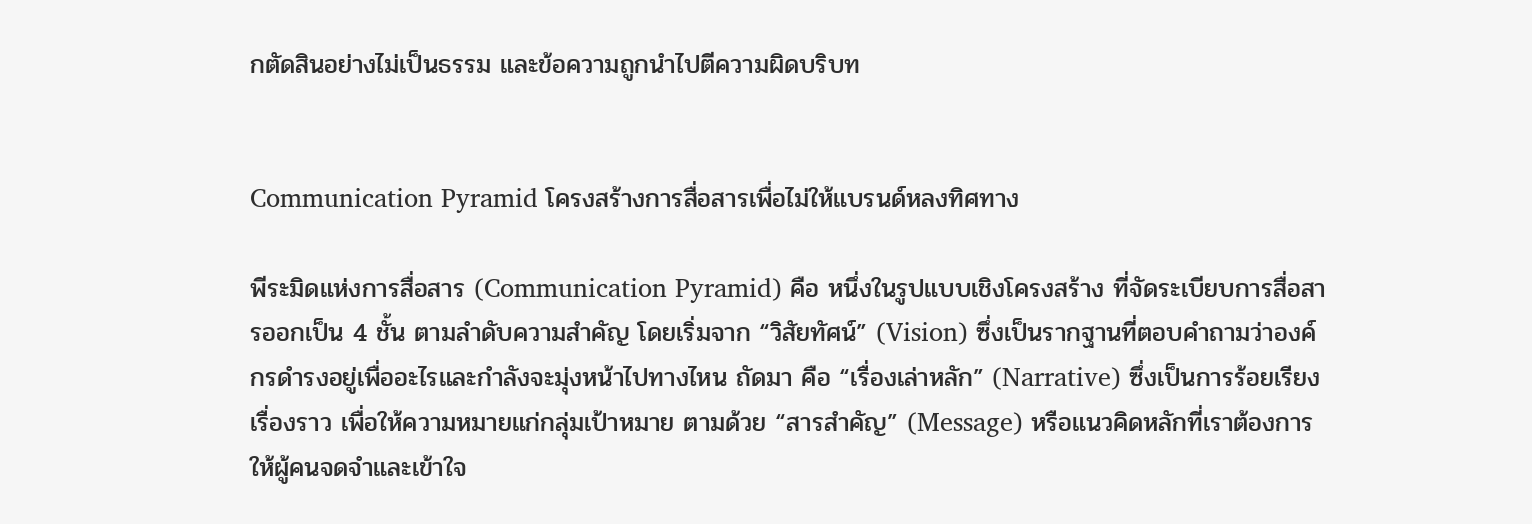กตัดสินอย่างไม่เป็นธรรม และข้อความถูกนำไปตีความผิดบริบท


Communication Pyramid โครงสร้างการสื่อสารเพื่อไม่ให้แบรนด์หลงทิศทาง

พีระมิดแห่งการสื่อสาร (Communication Pyramid) คือ หนึ่งในรูปแบบเชิงโครงสร้าง ที่จัดระเบียบการสื่อสารออกเป็น 4 ชั้น ตามลำดับความสำคัญ โดยเริ่มจาก “วิสัยทัศน์” (Vision) ซึ่งเป็นรากฐานที่ตอบคำถามว่าองค์กรดำรงอยู่เพื่ออะไรและกำลังจะมุ่งหน้าไปทางไหน ถัดมา คือ “เรื่องเล่าหลัก” (Narrative) ซึ่งเป็นการร้อยเรียงเรื่องราว เพื่อให้ความหมายแก่กลุ่มเป้าหมาย ตามด้วย “สารสำคัญ” (Message) หรือแนวคิดหลักที่เราต้องการให้ผู้คนจดจำและเข้าใจ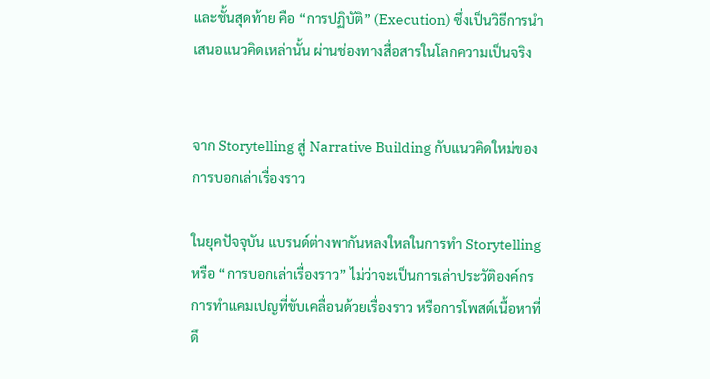และชั้นสุดท้าย คือ “การปฏิบัติ” (Execution) ซึ่งเป็นวิธีการนำเสนอแนวคิดเหล่านั้น ผ่านช่องทางสื่อสารในโลกความเป็นจริง


จาก Storytelling สู่ Narrative Building กับแนวคิดใหม่ของการบอกเล่าเรื่องราว

ในยุคปัจจุบัน แบรนด์ต่างพากันหลงใหลในการทำ Storytelling หรือ “การบอกเล่าเรื่องราว” ไม่ว่าจะเป็นการเล่าประวัติองค์กร การทำแคมเปญที่ขับเคลื่อนด้วยเรื่องราว หรือการโพสต์เนื้อหาที่ดึ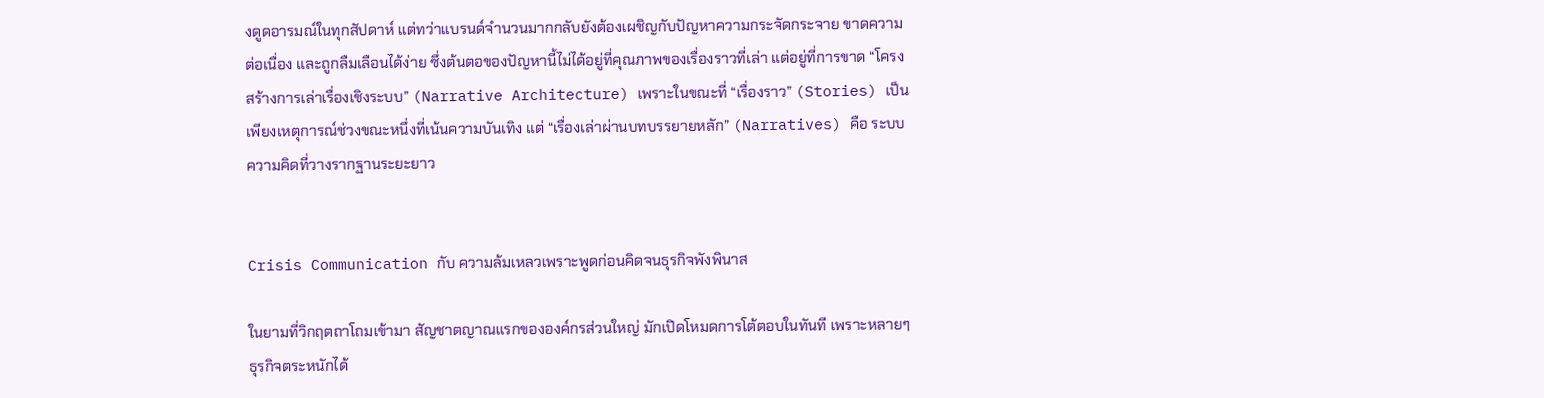งดูดอารมณ์ในทุกสัปดาห์ แต่ทว่าแบรนด์จำนวนมากกลับยังต้องเผชิญกับปัญหาความกระจัดกระจาย ขาดความต่อเนื่อง และถูกลืมเลือนได้ง่าย ซึ่งต้นตอของปัญหานี้ไม่ได้อยู่ที่คุณภาพของเรื่องราวที่เล่า แต่อยู่ที่การขาด “โครงสร้างการเล่าเรื่องเชิงระบบ” (Narrative Architecture) เพราะในขณะที่ “เรื่องราว” (Stories) เป็นเพียงเหตุการณ์ช่วงขณะหนึ่งที่เน้นความบันเทิง แต่ “เรื่องเล่าผ่านบทบรรยายหลัก” (Narratives) คือ ระบบความคิดที่วางรากฐานระยะยาว


Crisis Communication กับ ความล้มเหลวเพราะพูดก่อนคิดจนธุรกิจพังพินาส

ในยามที่วิกฤตถาโถมเข้ามา สัญชาตญาณแรกขององค์กรส่วนใหญ่ มักเปิดโหมดการโต้ตอบในทันที เพราะหลายๆธุรกิจตระหนักได้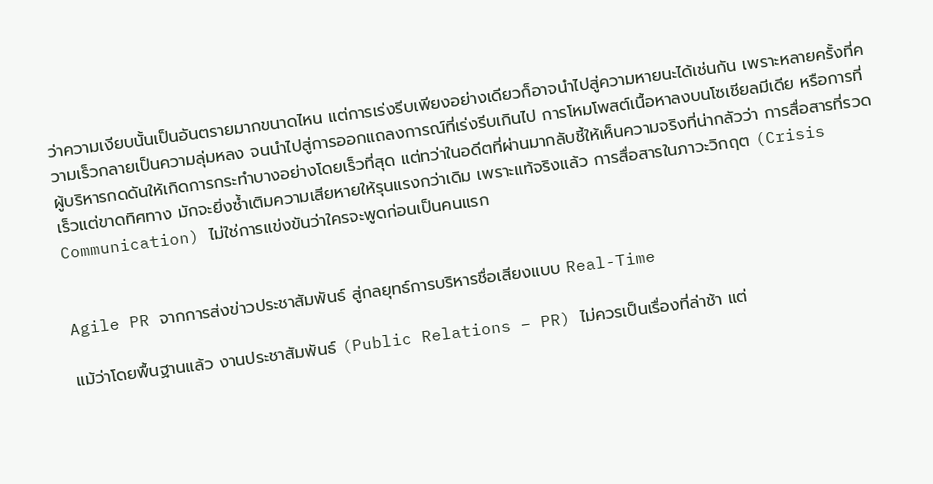ว่าความเงียบนั้นเป็นอันตรายมากขนาดไหน แต่การเร่งรีบเพียงอย่างเดียวก็อาจนำไปสู่ความหายนะได้เช่นกัน เพราะหลายครั้งที่ความเร็วกลายเป็นความลุ่มหลง จนนำไปสู่การออกแถลงการณ์ที่เร่งรีบเกินไป การโหมโพสต์เนื้อหาลงบนโซเชียลมีเดีย หรือการที่ผู้บริหารกดดันให้เกิดการกระทำบางอย่างโดยเร็วที่สุด แต่ทว่าในอดีตที่ผ่านมากลับชี้ให้เห็นความจริงที่น่ากลัวว่า การสื่อสารที่รวดเร็วแต่ขาดทิศทาง มักจะยิ่งซ้ำเติมความเสียหายให้รุนแรงกว่าเดิม เพราะแท้จริงแล้ว การสื่อสารในภาวะวิกฤต (Crisis Communication) ไม่ใช่การแข่งขันว่าใครจะพูดก่อนเป็นคนแรก


Agile PR จากการส่งข่าวประชาสัมพันธ์ สู่กลยุทธ์การบริหารชื่อเสียงแบบ Real-Time

แม้ว่าโดยพื้นฐานแล้ว งานประชาสัมพันธ์ (Public Relations – PR) ไม่ควรเป็นเรื่องที่ล่าช้า แต่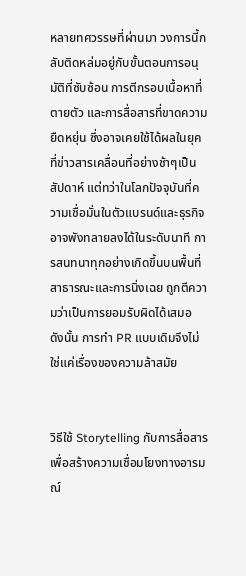หลายทศวรรษที่ผ่านมา วงการนี้กลับติดหล่มอยู่กับขั้นตอนการอนุมัติที่ซับซ้อน การตีกรอบเนื้อหาที่ตายตัว และการสื่อสารที่ขาดความยืดหยุ่น ซึ่งอาจเคยใช้ได้ผลในยุคที่ข่าวสารเคลื่อนที่อย่างช้าๆเป็นสัปดาห์ แต่ทว่าในโลกปัจจุบันที่ความเชื่อมั่นในตัวแบรนด์และธุรกิจ อาจพังทลายลงได้ในระดับนาที การสนทนาทุกอย่างเกิดขึ้นบนพื้นที่สาธารณะและการนิ่งเฉย ถูกตีความว่าเป็นการยอมรับผิดได้เสมอ ดังนั้น การทำ PR แบบเดิมจึงไม่ใช่แค่เรื่องของความล้าสมัย


วิธีใช้ Storytelling กับการสื่อสารเพื่อสร้างความเชื่อมโยงทางอารมณ์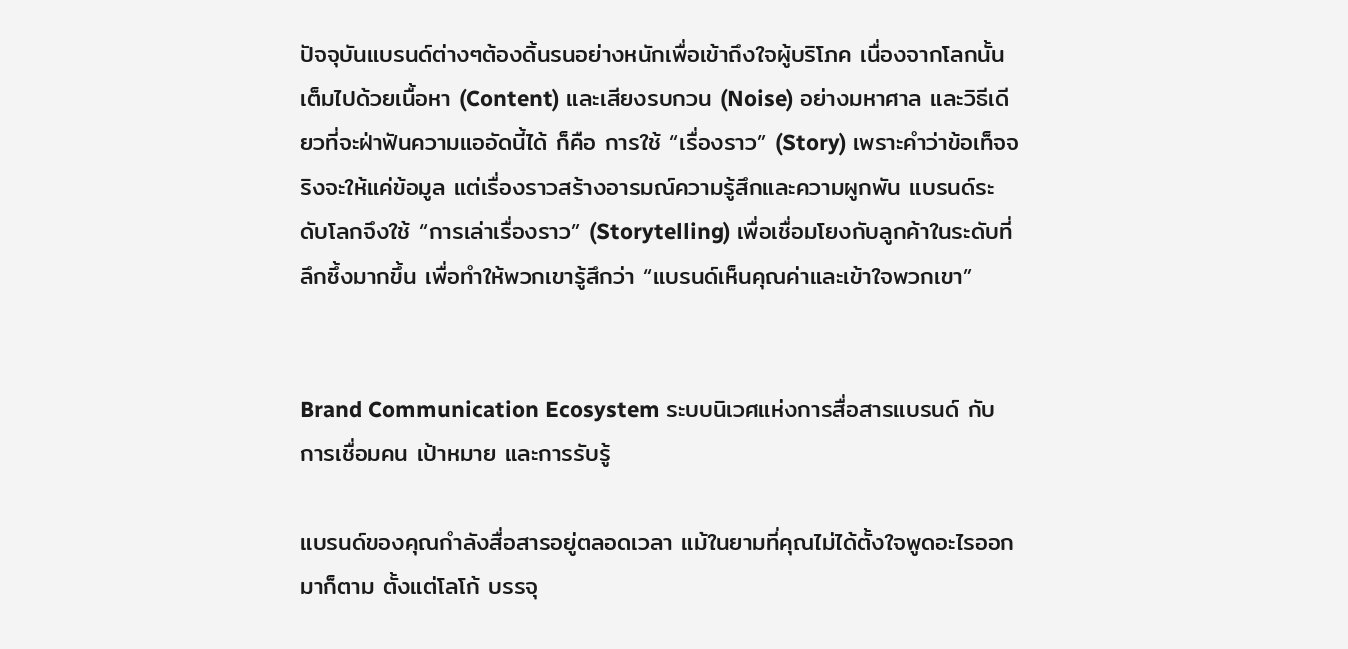ปัจจุบันแบรนด์ต่างๆต้องดิ้นรนอย่างหนักเพื่อเข้าถึงใจผู้บริโภค เนื่องจากโลกนั้นเต็มไปด้วยเนื้อหา (Content) และเสียงรบกวน (Noise) อย่างมหาศาล และวิธีเดียวที่จะฝ่าฟันความแออัดนี้ได้ ก็คือ การใช้ “เรื่องราว” (Story) เพราะคำว่าข้อเท็จจริงจะให้แค่ข้อมูล แต่เรื่องราวสร้างอารมณ์ความรู้สึกและความผูกพัน แบรนด์ระดับโลกจึงใช้ “การเล่าเรื่องราว” (Storytelling) เพื่อเชื่อมโยงกับลูกค้าในระดับที่ลึกซึ้งมากขึ้น เพื่อทำให้พวกเขารู้สึกว่า “แบรนด์เห็นคุณค่าและเข้าใจพวกเขา”


Brand Communication Ecosystem ระบบนิเวศแห่งการสื่อสารแบรนด์ กับการเชื่อมคน เป้าหมาย และการรับรู้

แบรนด์ของคุณกำลังสื่อสารอยู่ตลอดเวลา แม้ในยามที่คุณไม่ได้ตั้งใจพูดอะไรออกมาก็ตาม ตั้งแต่โลโก้ บรรจุ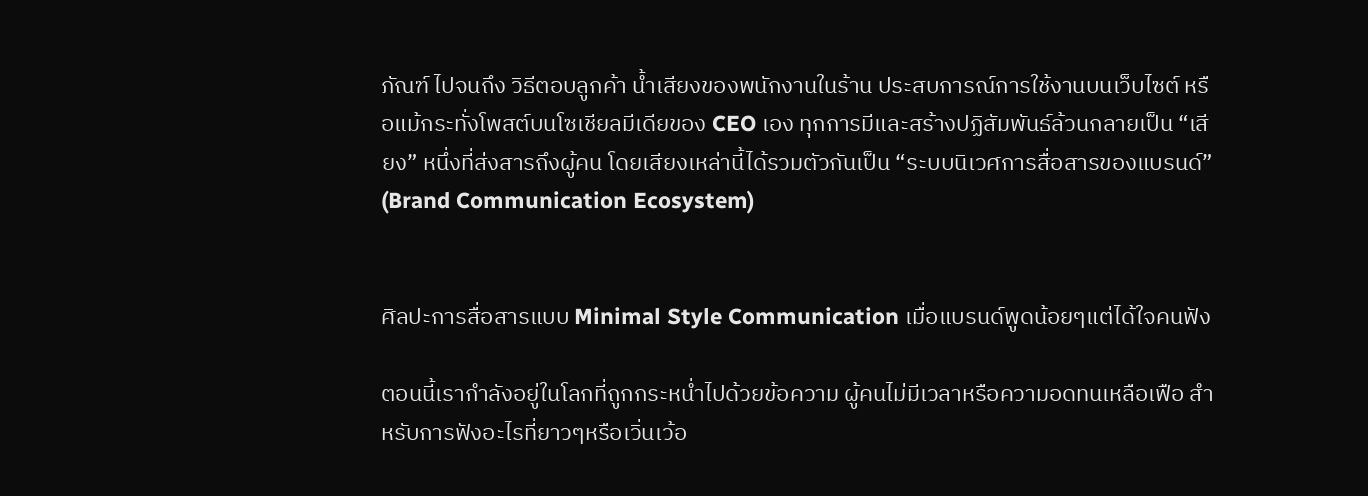ภัณฑ์ ไปจนถึง วิธีตอบลูกค้า น้ำเสียงของพนักงานในร้าน ประสบการณ์การใช้งานบนเว็บไซต์ หรือแม้กระทั่งโพสต์บนโซเชียลมีเดียของ CEO เอง ทุกการมีและสร้างปฏิสัมพันธ์ล้วนกลายเป็น “เสียง” หนึ่งที่ส่งสารถึงผู้คน โดยเสียงเหล่านี้ได้รวมตัวกันเป็น “ระบบนิเวศการสื่อสารของแบรนด์” (Brand Communication Ecosystem)


ศิลปะการสื่อสารแบบ Minimal Style Communication เมื่อแบรนด์พูดน้อยๆแต่ได้ใจคนฟัง

ตอนนี้เรากำลังอยู่ในโลกที่ถูกกระหน่ำไปด้วยข้อความ ผู้คนไม่มีเวลาหรือความอดทนเหลือเฟือ สำหรับการฟังอะไรที่ยาวๆหรือเวิ่นเว้อ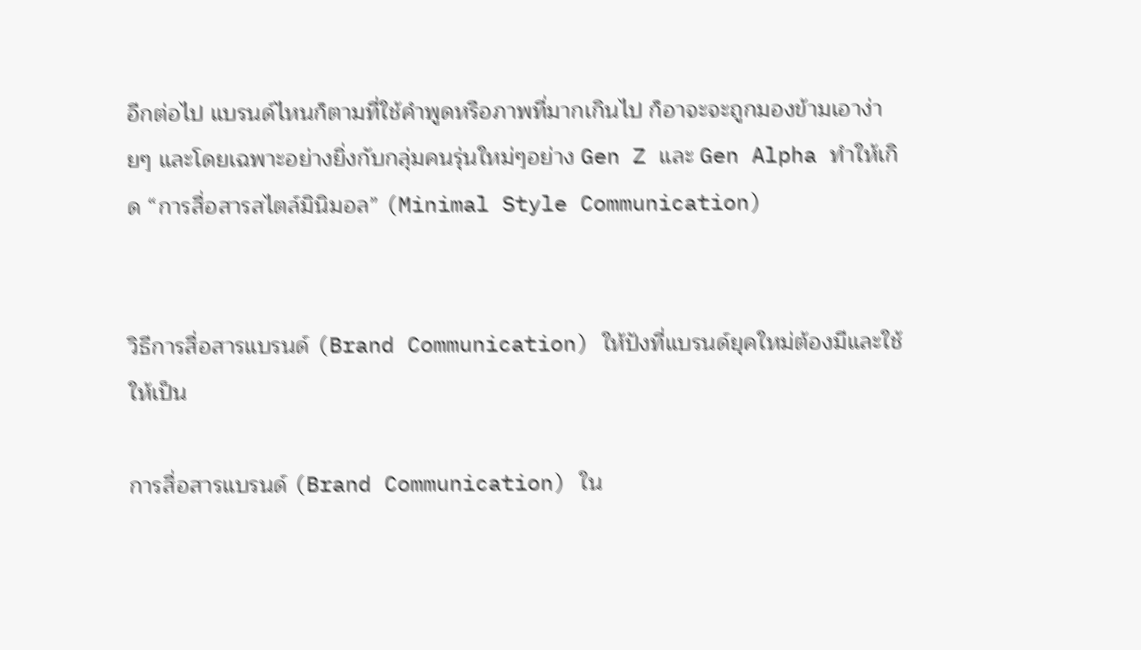อีกต่อไป แบรนด์ไหนก็ตามที่ใช้คำพูดหรือภาพที่มากเกินไป ก็อาจะจะถูกมองข้ามเอาง่ายๆ และโดยเฉพาะอย่างยิ่งกับกลุ่มคนรุ่นใหม่ๆอย่าง Gen Z และ Gen Alpha ทำให้เกิด “การสื่อสารสไตล์มินิมอล” (Minimal Style Communication)


วิธีการสื่อสารแบรนด์ (Brand Communication) ให้ปังที่แบรนด์ยุคใหม่ต้องมีและใช้ให้เป็น

การสื่อสารแบรนด์ (Brand Communication) ใน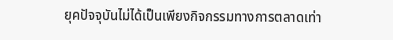ยุคปัจจุบันไม่ได้เป็นเพียงกิจกรรมทางการตลาดเท่า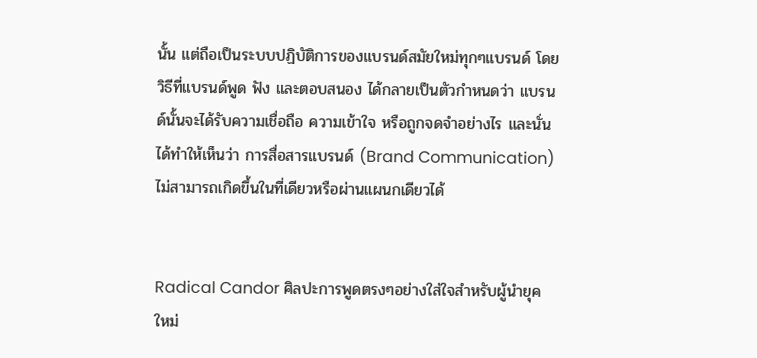นั้น แต่ถือเป็นระบบปฏิบัติการของแบรนด์สมัยใหม่ทุกๆแบรนด์ โดยวิธีที่แบรนด์พูด ฟัง และตอบสนอง ได้กลายเป็นตัวกำหนดว่า แบรนด์นั้นจะได้รับความเชื่อถือ ความเข้าใจ หรือถูกจดจำอย่างไร และนั่นได้ทำให้เห็นว่า การสื่อสารแบรนด์ (Brand Communication) ไม่สามารถเกิดขึ้นในที่เดียวหรือผ่านแผนกเดียวได้


Radical Candor ศิลปะการพูดตรงๆอย่างใส่ใจสำหรับผู้นำยุคใหม่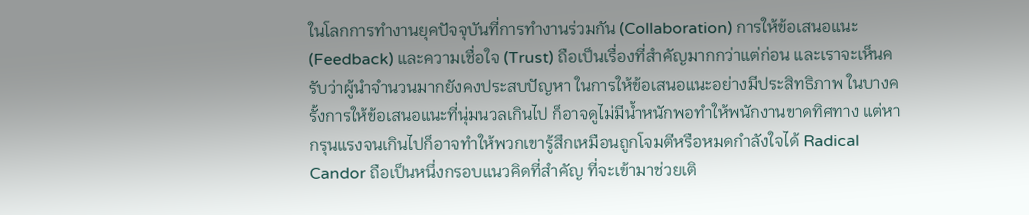ในโลกการทำงานยุคปัจจุบันที่การทำงานร่วมกัน (Collaboration) การให้ข้อเสนอแนะ (Feedback) และความเชื่อใจ (Trust) ถือเป็นเรื่องที่สำคัญมากกว่าแต่ก่อน และเราจะเห็นครับว่าผู้นำจำนวนมากยังคงประสบปัญหา ในการให้ข้อเสนอแนะอย่างมีประสิทธิภาพ ในบางครั้งการให้ข้อเสนอแนะที่นุ่มนวลเกินไป ก็อาจดูไม่มีน้ำหนักพอทำให้พนักงานขาดทิศทาง แต่หากรุนแรงจนเกินไปก็อาจทำให้พวกเขารู้สึกเหมือนถูกโจมตีหรือหมดกำลังใจได้ Radical Candor ถือเป็นหนึ่งกรอบแนวคิดที่สำคัญ ที่จะเข้ามาช่วยเติ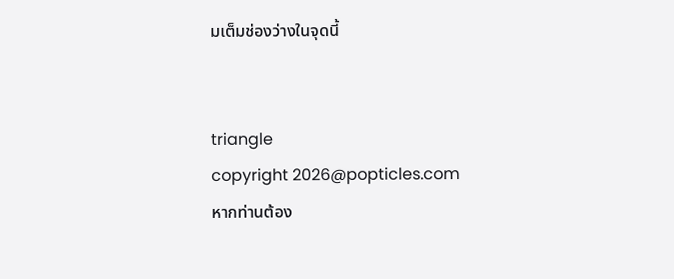มเต็มช่องว่างในจุดนี้


triangle
copyright 2026@popticles.com
หากท่านต้อง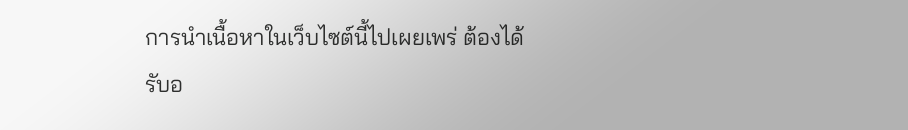การนำเนื้อหาในเว็บไซต์นี้ไปเผยเพร่ ต้องได้รับอ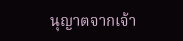นุญาตจากเจ้า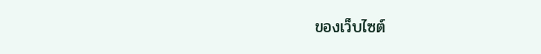ของเว็บไซต์